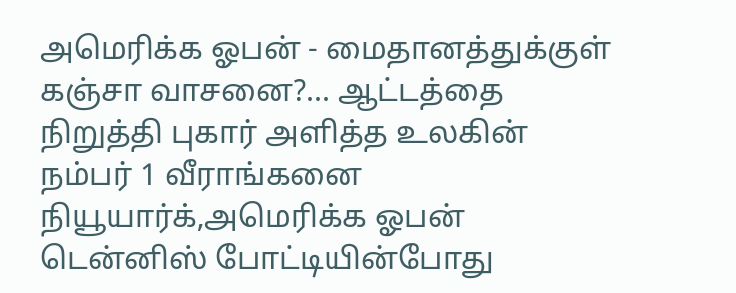அமெரிக்க ஓபன் - மைதானத்துக்குள் கஞ்சா வாசனை?... ஆட்டத்தை நிறுத்தி புகார் அளித்த உலகின் நம்பர் 1 வீராங்கனை
நியூயார்க்,அமெரிக்க ஓபன் டென்னிஸ் போட்டியின்போது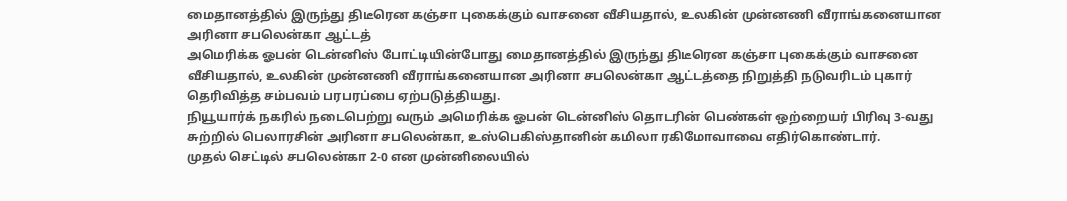மைதானத்தில் இருந்து திடீரென கஞ்சா புகைக்கும் வாசனை வீசியதால், உலகின் முன்னணி வீராங்கனையான அரினா சபலென்கா ஆட்டத்
அமெரிக்க ஓபன் டென்னிஸ் போட்டியின்போது மைதானத்தில் இருந்து திடீரென கஞ்சா புகைக்கும் வாசனை வீசியதால், உலகின் முன்னணி வீராங்கனையான அரினா சபலென்கா ஆட்டத்தை நிறுத்தி நடுவரிடம் புகார் தெரிவித்த சம்பவம் பரபரப்பை ஏற்படுத்தியது.
நியூயார்க் நகரில் நடைபெற்று வரும் அமெரிக்க ஓபன் டென்னிஸ் தொடரின் பெண்கள் ஒற்றையர் பிரிவு 3-வது சுற்றில் பெலாரசின் அரினா சபலென்கா, உஸ்பெகிஸ்தானின் கமிலா ரகிமோவாவை எதிர்கொண்டார்.
முதல் செட்டில் சபலென்கா 2-0 என முன்னிலையில்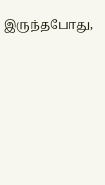இருந்தபோது,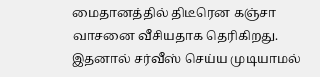மைதானத்தில் திடீரென கஞ்சா வாசனை வீசியதாக தெரிகிறது. இதனால் சர்வீஸ் செய்ய முடியாமல்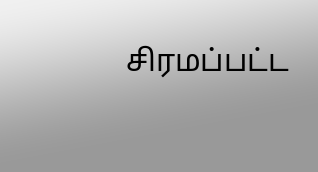சிரமப்பட்ட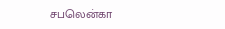சபலென்கா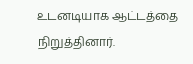உடனடியாக ஆட்டத்தை நிறுத்தினார்.